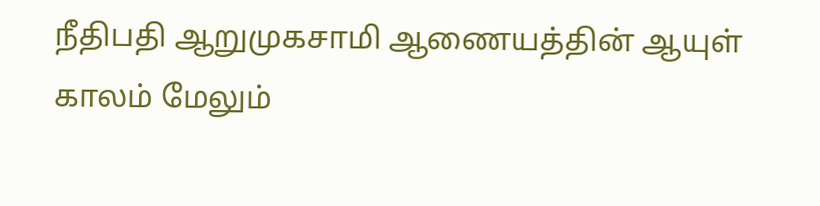நீதிபதி ஆறுமுகசாமி ஆணையத்தின் ஆயுள் காலம் மேலும்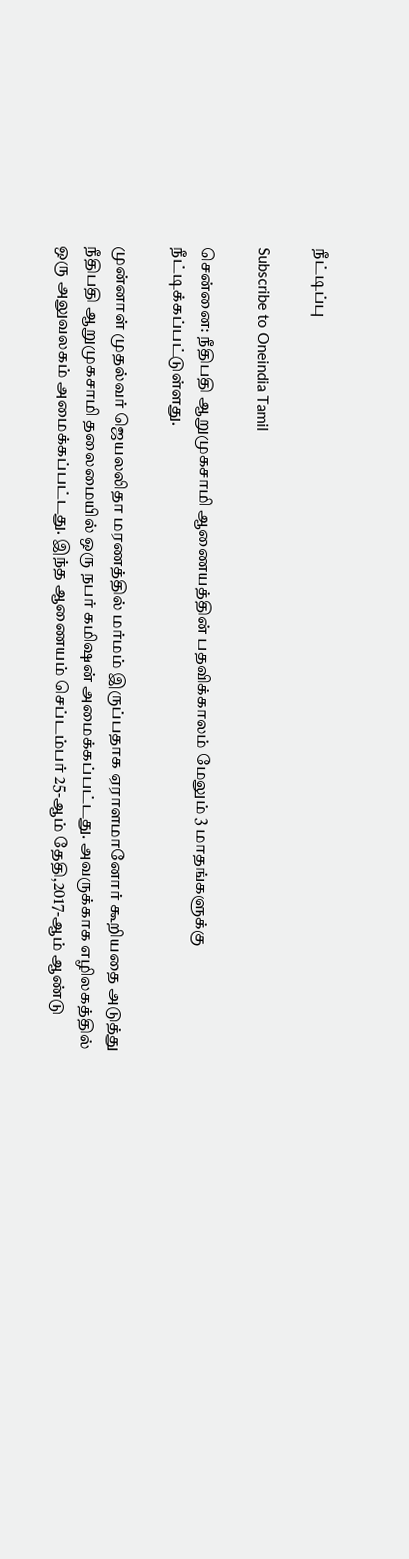நீட்டிப்பு

Subscribe to Oneindia Tamil

சென்னை: நீதிபதி ஆறுமுகசாமி ஆணையத்தின் பதவிக்காலம் மேலும் 3 மாதங்களுக்கு நீட்டிக்கப்பட்டுள்ளது.

முன்னாள் முதல்வர் ஜெயலலிதா மரணத்தில் மர்மம் இருப்பதாக ஏராளமானோர் கூறியதை அடுத்து நீதிபதி ஆறுமுகசாமி தலைமையில் ஒரு நபர் கமிஷன் அமைக்கப்பட்டது. அவருக்காக எழிலகத்தில் ஒரு அலுவலகம் அமைக்கப்பட்டது. இந்த ஆணையம் செப்டம்பர் 25-ஆம் தேதி,2017-ஆம் ஆண்டு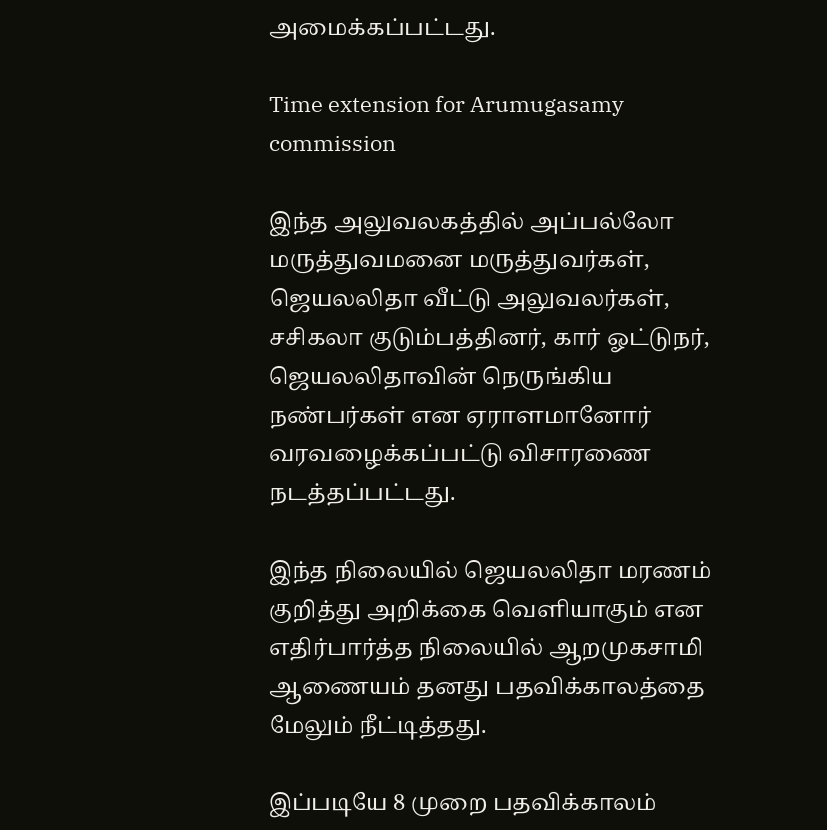அமைக்கப்பட்டது.

Time extension for Arumugasamy commission

இந்த அலுவலகத்தில் அப்பல்லோ மருத்துவமனை மருத்துவர்கள், ஜெயலலிதா வீட்டு அலுவலர்கள், சசிகலா குடும்பத்தினர், கார் ஓட்டுநர், ஜெயலலிதாவின் நெருங்கிய நண்பர்கள் என ஏராளமானோர் வரவழைக்கப்பட்டு விசாரணை நடத்தப்பட்டது.

இந்த நிலையில் ஜெயலலிதா மரணம் குறித்து அறிக்கை வெளியாகும் என எதிர்பார்த்த நிலையில் ஆறமுகசாமி ஆணையம் தனது பதவிக்காலத்தை மேலும் நீட்டித்தது.

இப்படியே 8 முறை பதவிக்காலம்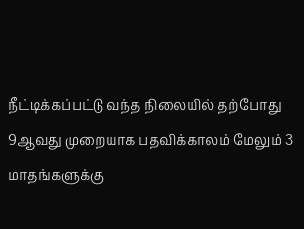நீட்டிக்கப்பட்டு வந்த நிலையில் தற்போது 9ஆவது முறையாக பதவிக்காலம் மேலும் 3 மாதங்களுக்கு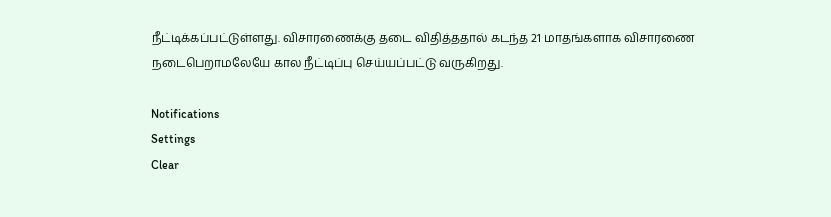நீட்டிக்கப்பட்டுள்ளது. விசாரணைக்கு தடை விதித்ததால் கடந்த 21 மாதங்களாக விசாரணை நடைபெறாமலேயே கால நீட்டிப்பு செய்யப்பட்டு வருகிறது.

Notifications
Settings
Clear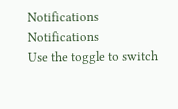Notifications
Notifications
Use the toggle to switch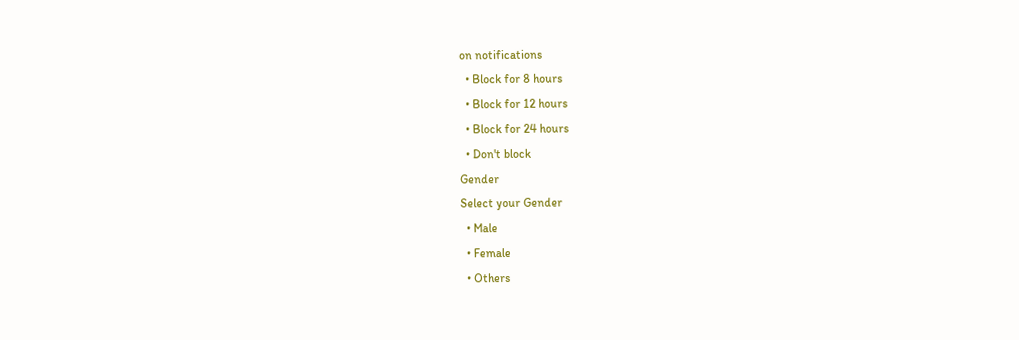on notifications
  • Block for 8 hours
  • Block for 12 hours
  • Block for 24 hours
  • Don't block
Gender
Select your Gender
  • Male
  • Female
  • Others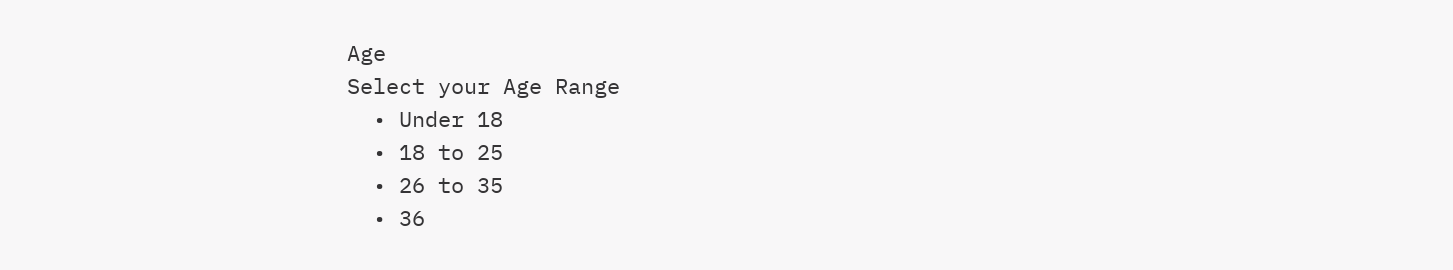Age
Select your Age Range
  • Under 18
  • 18 to 25
  • 26 to 35
  • 36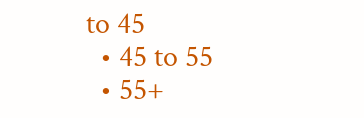to 45
  • 45 to 55
  • 55+